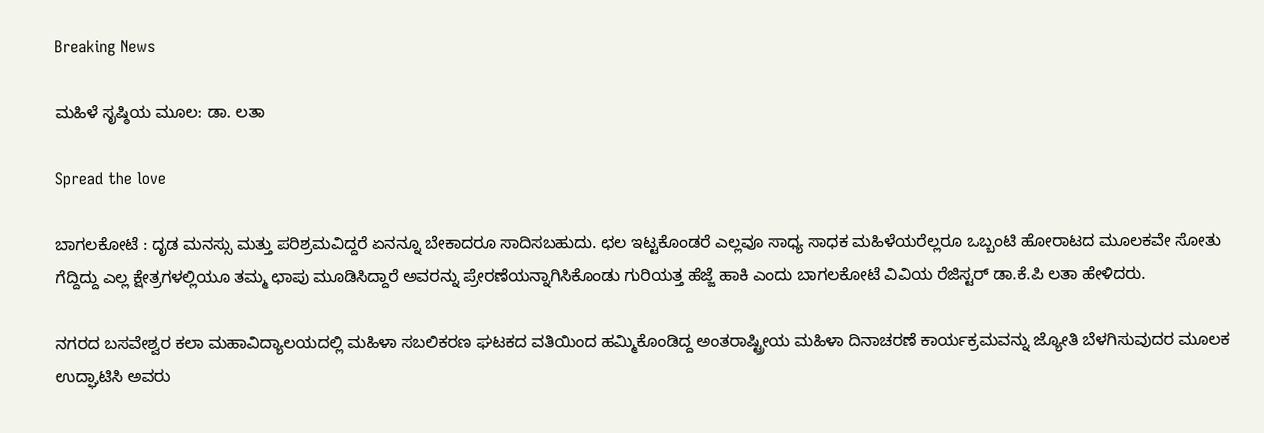Breaking News

ಮಹಿಳೆ ಸೃಷ್ಠಿಯ ಮೂಲ: ಡಾ. ಲತಾ

Spread the love

ಬಾಗಲಕೋಟೆ : ದೃಡ ಮನಸ್ಸು ಮತ್ತು ಪರಿಶ್ರಮವಿದ್ದರೆ ಏನನ್ನೂ ಬೇಕಾದರೂ ಸಾದಿಸಬಹುದು. ಛಲ ಇಟ್ಟಕೊಂಡರೆ ಎಲ್ಲವೂ ಸಾಧ್ಯ ಸಾಧಕ ಮಹಿಳೆಯರೆಲ್ಲರೂ ಒಬ್ಬಂಟಿ ಹೋರಾಟದ ಮೂಲಕವೇ ಸೋತು ಗೆದ್ದಿದ್ದು ಎಲ್ಲ ಕ್ಷೇತ್ರಗಳಲ್ಲಿಯೂ ತಮ್ಮ ಛಾಪು ಮೂಡಿಸಿದ್ದಾರೆ ಅವರನ್ನು ಪ್ರೇರಣೆಯನ್ನಾಗಿಸಿಕೊಂಡು ಗುರಿಯತ್ತ ಹೆಜ್ಜೆ ಹಾಕಿ ಎಂದು ಬಾಗಲಕೋಟೆ ವಿವಿಯ ರೆಜಿಸ್ಟರ್ ಡಾ.ಕೆ.ಪಿ ಲತಾ ಹೇಳಿದರು.

ನಗರದ ಬಸವೇಶ್ವರ ಕಲಾ ಮಹಾವಿದ್ಯಾಲಯದಲ್ಲಿ ಮಹಿಳಾ ಸಬಲಿಕರಣ ಘಟಕದ ವತಿಯಿಂದ ಹಮ್ಮಿಕೊಂಡಿದ್ದ ಅಂತರಾಷ್ಟ್ರೀಯ ಮಹಿಳಾ ದಿನಾಚರಣೆ ಕಾರ್ಯಕ್ರಮವನ್ನು ಜ್ಯೋತಿ ಬೆಳಗಿಸುವುದರ ಮೂಲಕ ಉದ್ಘಾಟಿಸಿ ಅವರು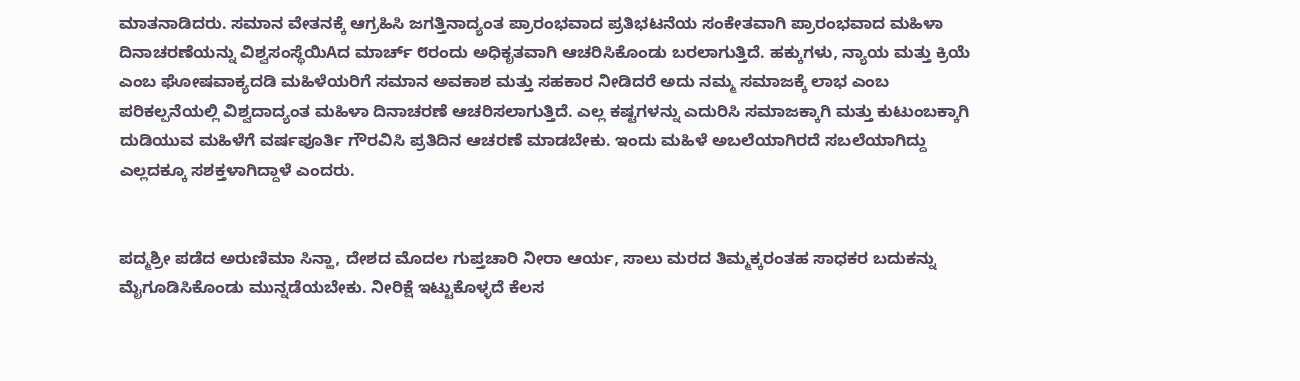ಮಾತನಾಡಿದರು. ಸಮಾನ ವೇತನಕ್ಕೆ ಆಗ್ರಹಿಸಿ ಜಗತ್ತಿನಾದ್ಯಂತ ಪ್ರಾರಂಭವಾದ ಪ್ರತಿಭಟನೆಯ ಸಂಕೇತವಾಗಿ ಪ್ರಾರಂಭವಾದ ಮಹಿಳಾ ದಿನಾಚರಣೆಯನ್ನು ವಿಶ್ವಸಂಸ್ಥೆಯಿAದ ಮಾರ್ಚ್ ೮ರಂದು ಅಧಿಕೃತವಾಗಿ ಆಚರಿಸಿಕೊಂಡು ಬರಲಾಗುತ್ತಿದೆ. ಹಕ್ಕುಗಳು, ನ್ಯಾಯ ಮತ್ತು ಕ್ರಿಯೆ ಎಂಬ ಘೋಷವಾಕ್ಯದಡಿ ಮಹಿಳೆಯರಿಗೆ ಸಮಾನ ಅವಕಾಶ ಮತ್ತು ಸಹಕಾರ ನೀಡಿದರೆ ಅದು ನಮ್ಮ ಸಮಾಜಕ್ಕೆ ಲಾಭ ಎಂಬ ಪರಿಕಲ್ಪನೆಯಲ್ಲಿ ವಿಶ್ವದಾದ್ಯಂತ ಮಹಿಳಾ ದಿನಾಚರಣೆ ಆಚರಿಸಲಾಗುತ್ತಿದೆ. ಎಲ್ಲ ಕಷ್ಟಗಳನ್ನು ಎದುರಿಸಿ ಸಮಾಜಕ್ಕಾಗಿ ಮತ್ತು ಕುಟುಂಬಕ್ಕಾಗಿ ದುಡಿಯುವ ಮಹಿಳೆಗೆ ವರ್ಷಪೂರ್ತಿ ಗೌರವಿಸಿ ಪ್ರತಿದಿನ ಆಚರಣೆ ಮಾಡಬೇಕು. ಇಂದು ಮಹಿಳೆ ಅಬಲೆಯಾಗಿರದೆ ಸಬಲೆಯಾಗಿದ್ದು ಎಲ್ಲದಕ್ಕೂ ಸಶಕ್ತಳಾಗಿದ್ದಾಳೆ ಎಂದರು.


ಪದ್ಮಶ್ರೀ ಪಡೆದ ಅರುಣಿಮಾ ಸಿನ್ಹಾ, ದೇಶದ ಮೊದಲ ಗುಪ್ತಚಾರಿ ನೀರಾ ಆರ್ಯ, ಸಾಲು ಮರದ ತಿಮ್ಮಕ್ಕರಂತಹ ಸಾಧಕರ ಬದುಕನ್ನು ಮೈಗೂಡಿಸಿಕೊಂಡು ಮುನ್ನಡೆಯಬೇಕು. ನೀರಿಕ್ಷೆ ಇಟ್ಟುಕೊಳ್ಳದೆ ಕೆಲಸ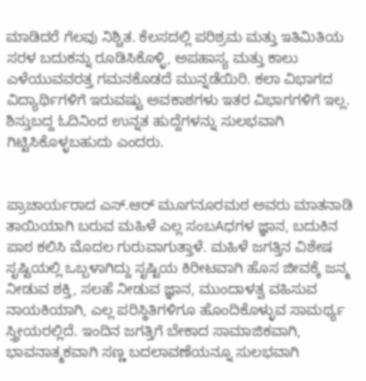ಮಾಡಿದರೆ ಗೆಲವು ನಿಶ್ಚಿತ. ಕೆಲಸದಲ್ಲಿ ಪರಿಶ್ರಮ ಮತ್ತು ಇತಿಮಿತಿಯ ಸರಳ ಬದುಕನ್ನು ರೂಡಿಸಿಕೊಳ್ಳಿ, ಅಪಹಾಸ್ಯ ಮತ್ತು ಕಾಲು ಎಳೆಯುವವರತ್ತ ಗಮನಕೊಡದೆ ಮುನ್ನಡೆಯಿರಿ. ಕಲಾ ವಿಭಾಗದ ವಿದ್ಯಾರ್ಥಿಗಳಿಗೆ ಇರುವಷ್ಟು ಅವಕಾಶಗಳು ಇತರ ವಿಭಾಗಗಳಿಗೆ ಇಲ್ಲ. ಶಿಸ್ತುಬದ್ದ ಓದಿನಿಂದ ಉನ್ನತ ಹುದ್ದೆಗಳನ್ನು ಸುಲಭವಾಗಿ ಗಿಟ್ಟಿಸಿಕೊಳ್ಳಬಹುದು ಎಂದರು.


ಪ್ರಾಚಾರ್ಯರಾದ ಎಸ್.ಆರ್ ಮೂಗನೂರಮಠ ಅವರು ಮಾತನಾಡಿ ತಾಯಿಯಾಗಿ ಬರುವ ಮಹಿಳೆ ಎಲ್ಲ ಸಂಬAಧಗಳ ಜ್ಞಾನ, ಬದುಕಿನ ಪಾಠ ಕಲಿಸಿ ಮೊದಲ ಗುರುವಾಗುತ್ತಾಳೆ. ಮಹಿಳೆ ಜಗತ್ತಿನ ವಿಶೇಷ ಸೃಷ್ಟಿಯಲ್ಲಿ ಒಬ್ಬಳಾಗಿದ್ದು ಸೃಷ್ಟಿಯ ಕಿರೀಟವಾಗಿ ಹೊಸ ಜೀವಕ್ಕೆ ಜನ್ಮ ನೀಡುವ ಶಕ್ತಿ, ಸಲಹೆ ನೀಡುವ ಜ್ಞಾನ, ಮುಂದಾಳತ್ವ ವಹಿಸುವ ನಾಯಕಿಯಾಗಿ, ಎಲ್ಲ ಪರಿಸ್ಥಿತಿಗಳಿಗೂ ಹೊಂದಿಕೊಳ್ಳುವ ಸಾಮರ್ಥ್ಯ ಸ್ತ್ರೀಯರಲ್ಲಿದೆ. ಇಂದಿನ ಜಗತ್ತಿಗೆ ಬೇಕಾದ ಸಾಮಾಜಿಕವಾಗಿ, ಭಾವನಾತ್ಮಕವಾಗಿ ಸಣ್ಣ ಬದಲಾವಣೆಯನ್ನೂ ಸುಲಭವಾಗಿ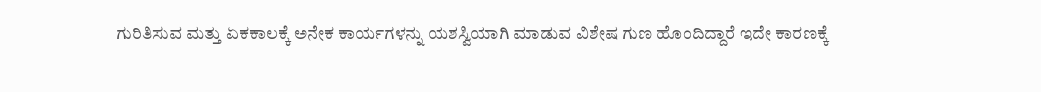ಗುರಿತಿಸುವ ಮತ್ತು ಏಕಕಾಲಕ್ಕೆ ಅನೇಕ ಕಾರ್ಯಗಳನ್ನು ಯಶಸ್ವಿಯಾಗಿ ಮಾಡುವ ವಿಶೇಷ ಗುಣ ಹೊಂದಿದ್ದಾರೆ ಇದೇ ಕಾರಣಕ್ಕೆ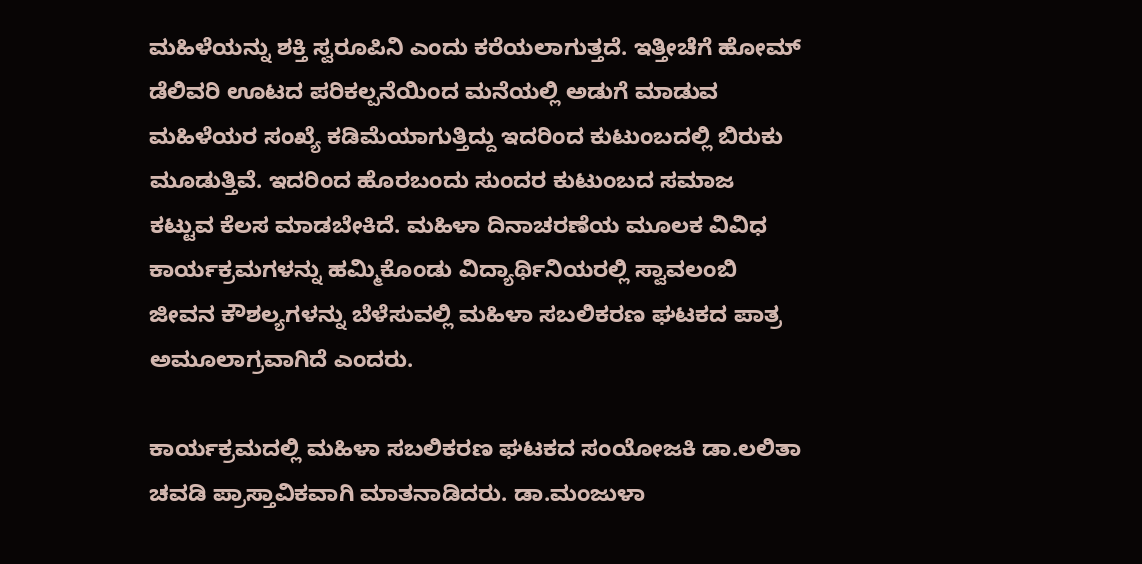ಮಹಿಳೆಯನ್ನು ಶಕ್ತಿ ಸ್ವರೂಪಿನಿ ಎಂದು ಕರೆಯಲಾಗುತ್ತದೆ. ಇತ್ತೀಚೆಗೆ ಹೋಮ್ ಡೆಲಿವರಿ ಊಟದ ಪರಿಕಲ್ಪನೆಯಿಂದ ಮನೆಯಲ್ಲಿ ಅಡುಗೆ ಮಾಡುವ ಮಹಿಳೆಯರ ಸಂಖ್ಯೆ ಕಡಿಮೆಯಾಗುತ್ತಿದ್ದು ಇದರಿಂದ ಕುಟುಂಬದಲ್ಲಿ ಬಿರುಕು ಮೂಡುತ್ತಿವೆ. ಇದರಿಂದ ಹೊರಬಂದು ಸುಂದರ ಕುಟುಂಬದ ಸಮಾಜ ಕಟ್ಟುವ ಕೆಲಸ ಮಾಡಬೇಕಿದೆ. ಮಹಿಳಾ ದಿನಾಚರಣೆಯ ಮೂಲಕ ವಿವಿಧ ಕಾರ್ಯಕ್ರಮಗಳನ್ನು ಹಮ್ಮಿಕೊಂಡು ವಿದ್ಯಾರ್ಥಿನಿಯರಲ್ಲಿ ಸ್ವಾವಲಂಬಿ ಜೀವನ ಕೌಶಲ್ಯಗಳನ್ನು ಬೆಳೆಸುವಲ್ಲಿ ಮಹಿಳಾ ಸಬಲಿಕರಣ ಘಟಕದ ಪಾತ್ರ ಅಮೂಲಾಗ್ರವಾಗಿದೆ ಎಂದರು.

ಕಾರ್ಯಕ್ರಮದಲ್ಲಿ ಮಹಿಳಾ ಸಬಲಿಕರಣ ಘಟಕದ ಸಂಯೋಜಕಿ ಡಾ.ಲಲಿತಾ ಚವಡಿ ಪ್ರಾಸ್ತಾವಿಕವಾಗಿ ಮಾತನಾಡಿದರು. ಡಾ.ಮಂಜುಳಾ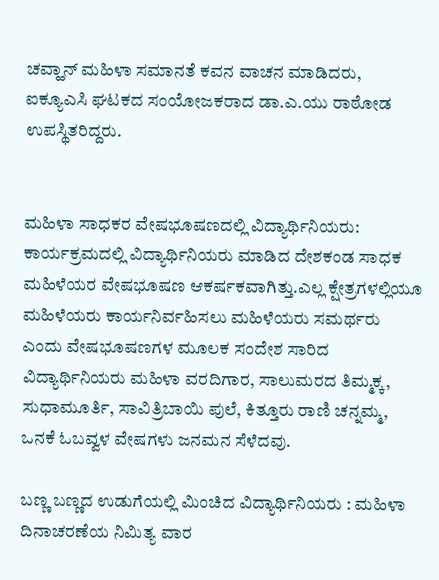ಚವ್ಹಾನ್ ಮಹಿಳಾ ಸಮಾನತೆ ಕವನ ವಾಚನ ಮಾಡಿದರು, ಐಕ್ಯೂಎಸಿ ಘಟಕದ ಸಂಯೋಜಕರಾದ ಡಾ.ಎ.ಯು ರಾಠೋಡ ಉಪಸ್ಥಿತರಿದ್ದರು.


ಮಹಿಳಾ ಸಾಧಕರ ವೇಷಭೂಷಣದಲ್ಲಿ ವಿದ್ಯಾರ್ಥಿನಿಯರು: ಕಾರ್ಯಕ್ರಮದಲ್ಲಿ ವಿದ್ಯಾರ್ಥಿನಿಯರು ಮಾಡಿದ ದೇಶಕಂಡ ಸಾಧಕ ಮಹಿಳೆಯರ ವೇಷಭೂಷಣ ಆಕರ್ಷಕವಾಗಿತ್ತು.ಎಲ್ಲ ಕ್ಷೇತ್ರಗಳಲ್ಲಿಯೂ ಮಹಿಳೆಯರು ಕಾರ್ಯನಿರ್ವಹಿಸಲು ಮಹಿಳೆಯರು ಸಮರ್ಥರು ಎಂದು ವೇಷಭೂಷಣಗಳ ಮೂಲಕ ಸಂದೇಶ ಸಾರಿದ ವಿದ್ಯಾರ್ಥಿನಿಯರು ಮಹಿಳಾ ವರದಿಗಾರ, ಸಾಲುಮರದ ತಿಮ್ಮಕ್ಕ, ಸುಧಾಮೂರ್ತಿ, ಸಾವಿತ್ರಿಬಾಯಿ ಪುಲೆ, ಕಿತ್ತೂರು ರಾಣಿ ಚನ್ನಮ್ಮ, ಒನಕೆ ಓಬವ್ವಳ ವೇಷಗಳು ಜನಮನ ಸೆಳೆದವು.

ಬಣ್ಣ ಬಣ್ಣದ ಉಡುಗೆಯಲ್ಲಿ ಮಿಂಚಿದ ವಿದ್ಯಾರ್ಥಿನಿಯರು : ಮಹಿಳಾ ದಿನಾಚರಣೆಯ ನಿಮಿತ್ಯ ವಾರ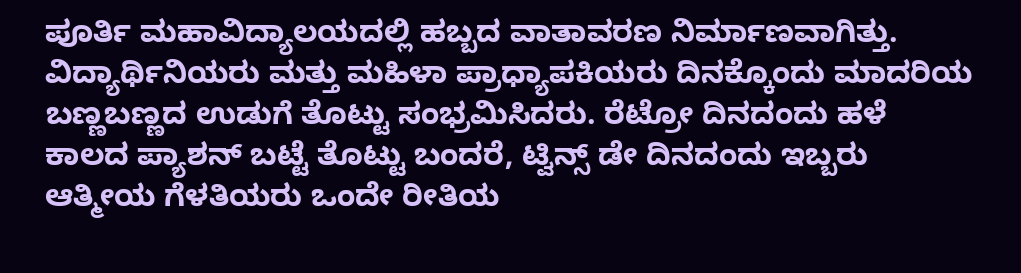ಪೂರ್ತಿ ಮಹಾವಿದ್ಯಾಲಯದಲ್ಲಿ ಹಬ್ಬದ ವಾತಾವರಣ ನಿರ್ಮಾಣವಾಗಿತ್ತು. ವಿದ್ಯಾರ್ಥಿನಿಯರು ಮತ್ತು ಮಹಿಳಾ ಪ್ರಾಧ್ಯಾಪಕಿಯರು ದಿನಕ್ಕೊಂದು ಮಾದರಿಯ ಬಣ್ಣಬಣ್ಣದ ಉಡುಗೆ ತೊಟ್ಟು ಸಂಭ್ರಮಿಸಿದರು. ರೆಟ್ರೋ ದಿನದಂದು ಹಳೆ ಕಾಲದ ಪ್ಯಾಶನ್ ಬಟ್ಟೆ ತೊಟ್ಟು ಬಂದರೆ, ಟ್ವಿನ್ಸ್ ಡೇ ದಿನದಂದು ಇಬ್ಬರು ಆತ್ಮೀಯ ಗೆಳತಿಯರು ಒಂದೇ ರೀತಿಯ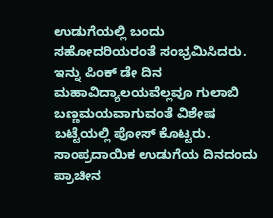ಉಡುಗೆಯಲ್ಲಿ ಬಂದು ಸಹೋದರಿಯರಂತೆ ಸಂಭ್ರಮಿಸಿದರು. ಇನ್ನು ಪಿಂಕ್ ಡೇ ದಿನ ಮಹಾವಿದ್ಯಾಲಯವೆಲ್ಲವೂ ಗುಲಾಬಿ ಬಣ್ಣಮಯವಾಗುವಂತೆ ವಿಶೇಷ ಬಟ್ಟೆಯಲ್ಲಿ ಪೋಸ್ ಕೊಟ್ಟರು. ಸಾಂಪ್ರದಾಯಿಕ ಉಡುಗೆಯ ದಿನದಂದು ಪ್ರಾಚೀನ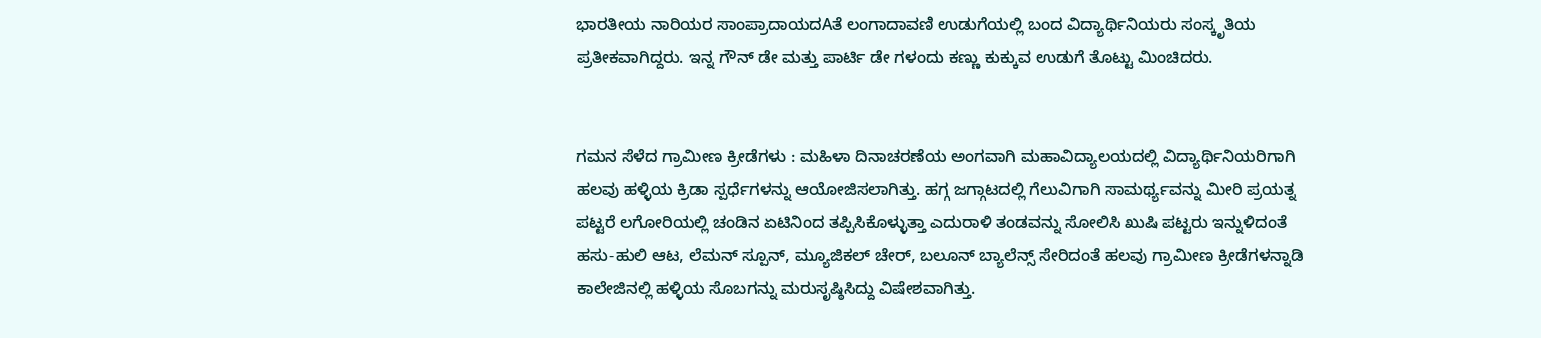ಭಾರತೀಯ ನಾರಿಯರ ಸಾಂಪ್ರಾದಾಯದAತೆ ಲಂಗಾದಾವಣಿ ಉಡುಗೆಯಲ್ಲಿ ಬಂದ ವಿದ್ಯಾರ್ಥಿನಿಯರು ಸಂಸ್ಕೃತಿಯ ಪ್ರತೀಕವಾಗಿದ್ದರು. ಇನ್ನ ಗೌನ್ ಡೇ ಮತ್ತು ಪಾರ್ಟಿ ಡೇ ಗಳಂದು ಕಣ್ಣು ಕುಕ್ಕುವ ಉಡುಗೆ ತೊಟ್ಟು ಮಿಂಚಿದರು.


ಗಮನ ಸೆಳೆದ ಗ್ರಾಮೀಣ ಕ್ರೀಡೆಗಳು : ಮಹಿಳಾ ದಿನಾಚರಣೆಯ ಅಂಗವಾಗಿ ಮಹಾವಿದ್ಯಾಲಯದಲ್ಲಿ ವಿದ್ಯಾರ್ಥಿನಿಯರಿಗಾಗಿ ಹಲವು ಹಳ್ಳಿಯ ಕ್ರಿಡಾ ಸ್ಪರ್ಧೆಗಳನ್ನು ಆಯೋಜಿಸಲಾಗಿತ್ತು. ಹಗ್ಗ ಜಗ್ಗಾಟದಲ್ಲಿ ಗೆಲುವಿಗಾಗಿ ಸಾಮರ್ಥ್ಯವನ್ನು ಮೀರಿ ಪ್ರಯತ್ನ ಪಟ್ಟರೆ ಲಗೋರಿಯಲ್ಲಿ ಚಂಡಿನ ಏಟಿನಿಂದ ತಪ್ಪಿಸಿಕೊಳ್ಳುತ್ತಾ ಎದುರಾಳಿ ತಂಡವನ್ನು ಸೋಲಿಸಿ ಖುಷಿ ಪಟ್ಟರು ಇನ್ನುಳಿದಂತೆ ಹಸು-ಹುಲಿ ಆಟ, ಲೆಮನ್ ಸ್ಪೂನ್, ಮ್ಯೂಜಿಕಲ್ ಚೇರ್, ಬಲೂನ್ ಬ್ಯಾಲೆನ್ಸ್ ಸೇರಿದಂತೆ ಹಲವು ಗ್ರಾಮೀಣ ಕ್ರೀಡೆಗಳನ್ನಾಡಿ ಕಾಲೇಜಿನಲ್ಲಿ ಹಳ್ಳಿಯ ಸೊಬಗನ್ನು ಮರುಸೃಷ್ಠಿಸಿದ್ದು ವಿಷೇಶವಾಗಿತ್ತು.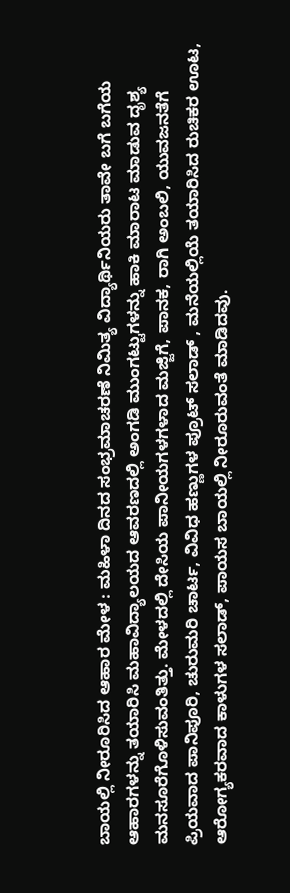ಬಾಯಲ್ಲಿ ನೀರೂರಿಸಿದ ಆಹಾರ ಮೇಳ : ಮಹಿಳಾ ದಿನದ ಸಂಭ್ರಮಾಚರಣೆ ನಿಮಿತ್ಯ ವಿದ್ಯಾರ್ಥಿನಿಯರು ತಾವೇ ಬಗೆ ಬಗೆಯ ಆಹಾರಗಳನ್ನು ತಯಾರಿಸಿ ಮಹಾವಿದ್ಯಾಲಯದ ಆವರಣದಲ್ಲಿ ಅಂಗಡಿ ಮುಂಗಟ್ಟುಗಳನ್ನು ಹಾಕಿ ಮಾರಾಟ ಮಾಡುವ ದೃಶ್ಯ ಮನಸೂರೆಗೊಳಿಸುವಂತಿತ್ತು. ಮೇಳದಲ್ಲಿ ದೇಸಿಯ ಪಾನೀಯಗಳಗಳಾದ ಮಜ್ಜಿಗೆ, ಪಾನಕ, ರಾಗಿ ಅಂಬಲಿ, ಯುವಜನತೆಗೆ ಪ್ರಿಯವಾದ ಪಾನಿಪೂರಿ, ಚುರುಮರಿ ಚಾರ್ಟ, ವಿವಿಧ ಹಣ್ಣುಗಳ ಪ್ರೂಟ್ ಸಲಾಡ್ , ಮನೆಯಲ್ಲಿಯೆ ತಯಾರಿಸಿದ ರುಚಿಕರ ಊಟ, ಆರೋಗ್ಯಕರವಾದ ಕಾಳುಗಳ ಸಲಾಡ್, ಪಾಯಸ ಬಾಯಲ್ಲಿ ನೀರೂರುವಂತೆ ಮಾಡಿದವು.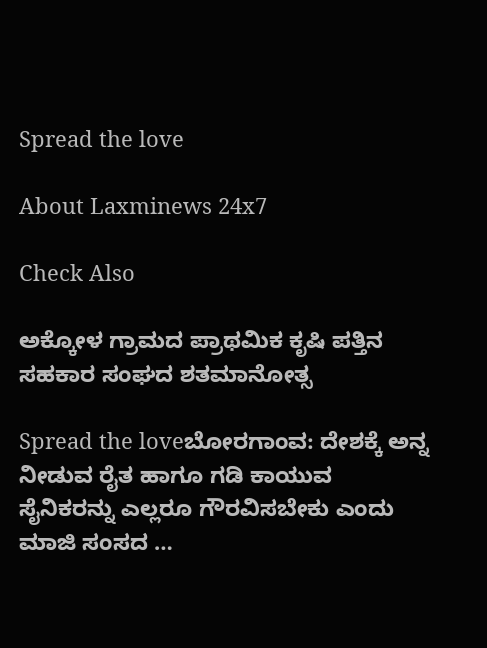Spread the love

About Laxminews 24x7

Check Also

ಅಕ್ಕೋಳ ಗ್ರಾಮದ ಪ್ರಾಥಮಿಕ ಕೃಷಿ ಪತ್ತಿನ ಸಹಕಾರ ಸಂಘದ ಶತಮಾನೋತ್ಸ

Spread the loveಬೋರಗಾಂವ: ದೇಶಕ್ಕೆ ಅನ್ನ ನೀಡುವ ರೈತ ಹಾಗೂ ಗಡಿ ಕಾಯುವ ಸೈನಿಕರನ್ನು ಎಲ್ಲರೂ ಗೌರವಿಸಬೇಕು ಎಂದು ಮಾಜಿ ಸಂಸದ …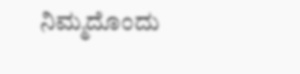ನಿಮ್ಮದೊಂದು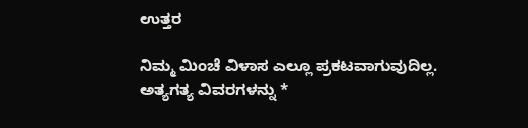ಉತ್ತರ

ನಿಮ್ಮ ಮಿಂಚೆ ವಿಳಾಸ ಎಲ್ಲೂ ಪ್ರಕಟವಾಗುವುದಿಲ್ಲ. ಅತ್ಯಗತ್ಯ ವಿವರಗಳನ್ನು *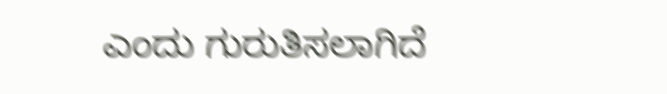ಎಂದು ಗುರುತಿಸಲಾಗಿದೆ